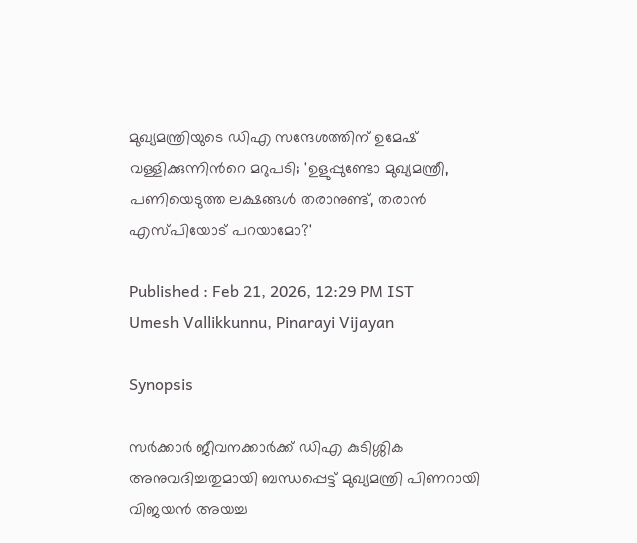മുഖ്യമന്ത്രിയുടെ ഡിഎ സന്ദേശത്തിന് ഉമേഷ് വള്ളിക്കുന്നിന്‍റെ മറുപടി; 'ഉളുപ്പുണ്ടോ മുഖ്യമന്ത്രീ, പണിയെടുത്ത ലക്ഷങ്ങൾ തരാനുണ്ട്, തരാൻ എസ്പിയോട് പറയാമോ?'

Published : Feb 21, 2026, 12:29 PM IST
Umesh Vallikkunnu, Pinarayi Vijayan

Synopsis

സർക്കാർ ജീവനക്കാർക്ക് ഡിഎ കുടിശ്ശിക അനുവദിച്ചതുമായി ബന്ധപ്പെട്ട് മുഖ്യമന്ത്രി പിണറായി വിജയൻ അയച്ച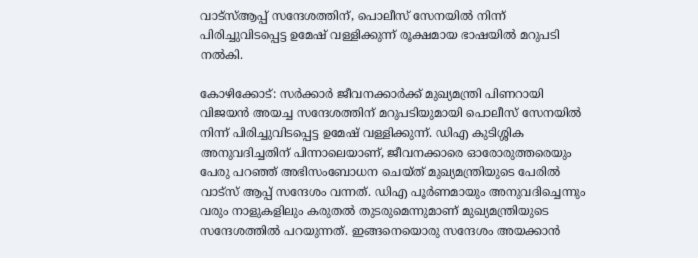വാട്സ്ആപ്പ് സന്ദേശത്തിന്, പൊലീസ് സേനയിൽ നിന്ന് പിരിച്ചുവിടപ്പെട്ട ഉമേഷ് വള്ളിക്കുന്ന് രൂക്ഷമായ ഭാഷയിൽ മറുപടി നൽകി.

കോഴിക്കോട്: സർക്കാർ ജീവനക്കാർക്ക് മുഖ്യമന്ത്രി പിണറായി വിജയൻ അയച്ച സന്ദേശത്തിന് മറുപടിയുമായി പൊലീസ് സേനയിൽ നിന്ന് പിരിച്ചുവിടപ്പെട്ട ഉമേഷ് വള്ളിക്കുന്ന്. ഡിഎ കുടിശ്ശിക അനുവദിച്ചതിന് പിന്നാലെയാണ്, ജീവനക്കാരെ ഓരോരുത്തരെയും പേരു പറഞ്ഞ് അഭിസംബോധന ചെയ്ത് മുഖ്യമന്ത്രിയുടെ പേരിൽ വാട്സ് ആപ്പ് സന്ദേശം വന്നത്. ഡിഎ പൂർണമായും അനുവദിച്ചെന്നും വരും നാളുകളിലും കരുതൽ തുടരുമെന്നുമാണ് മുഖ്യമന്ത്രിയുടെ സന്ദേശത്തിൽ പറയുന്നത്. ഇങ്ങനെയൊരു സന്ദേശം അയക്കാൻ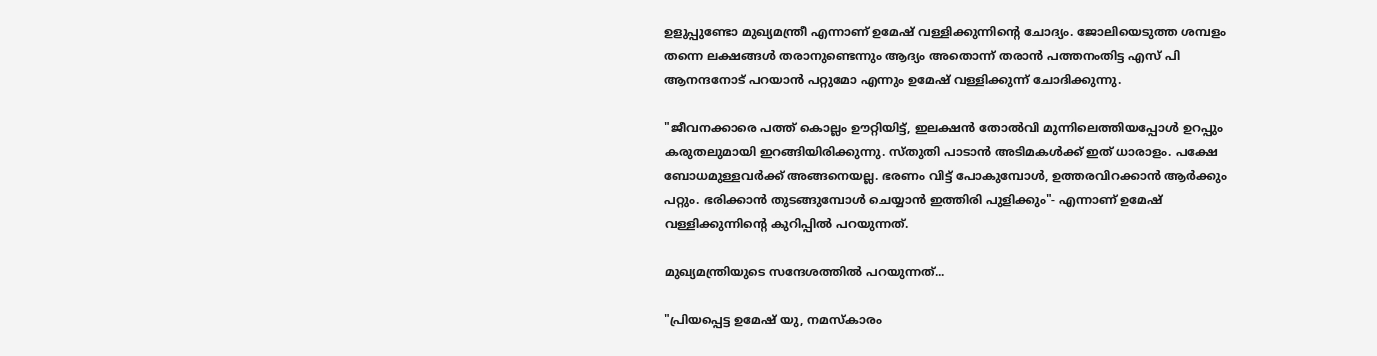ഉളുപ്പുണ്ടോ മുഖ്യമന്ത്രീ എന്നാണ് ഉമേഷ് വള്ളിക്കുന്നിന്‍റെ ചോദ്യം. ജോലിയെടുത്ത ശമ്പളം തന്നെ ലക്ഷങ്ങൾ തരാനുണ്ടെന്നും ആദ്യം അതൊന്ന് തരാൻ പത്തനംതിട്ട എസ് പി ആനന്ദനോട് പറയാൻ പറ്റുമോ എന്നും ഉമേഷ് വള്ളിക്കുന്ന് ചോദിക്കുന്നു.

"ജീവനക്കാരെ പത്ത് കൊല്ലം ഊറ്റിയിട്ട്, ഇലക്ഷൻ തോൽവി മുന്നിലെത്തിയപ്പോൾ ഉറപ്പും കരുതലുമായി ഇറങ്ങിയിരിക്കുന്നു. സ്തുതി പാടാൻ അടിമകൾക്ക് ഇത് ധാരാളം. പക്ഷേ ബോധമുള്ളവർക്ക് അങ്ങനെയല്ല. ഭരണം വിട്ട് പോകുമ്പോൾ, ഉത്തരവിറക്കാൻ ആർക്കും പറ്റും. ഭരിക്കാൻ തുടങ്ങുമ്പോൾ ചെയ്യാൻ ഇത്തിരി പുളിക്കും"- എന്നാണ് ഉമേഷ് വള്ളിക്കുന്നിന്‍റെ കുറിപ്പിൽ പറയുന്നത്.

മുഖ്യമന്ത്രിയുടെ സന്ദേശത്തിൽ പറയുന്നത്...

"പ്രിയപ്പെട്ട ഉമേഷ് യു, നമസ്കാരം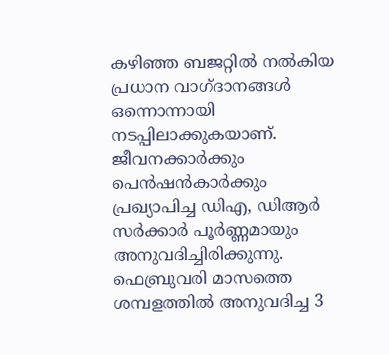കഴിഞ്ഞ ബജറ്റിൽ നൽകിയ പ്രധാന വാഗ്ദാനങ്ങൾ ഒന്നൊന്നായി നടപ്പിലാക്കുകയാണ്. ജീവനക്കാർക്കും പെൻഷൻകാർക്കും പ്രഖ്യാപിച്ച ഡിഎ, ഡിആര്‍ സർക്കാർ പൂർണ്ണമായും അനുവദിച്ചിരിക്കുന്നു. ഫെബ്രുവരി മാസത്തെ ശമ്പളത്തില്‍ അനുവദിച്ച 3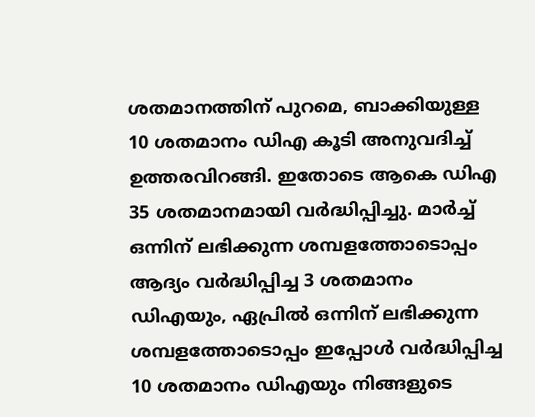ശതമാനത്തിന് പുറമെ, ബാക്കിയുള്ള 10 ശതമാനം ഡിഎ കൂടി അനുവദിച്ച് ഉത്തരവിറങ്ങി. ഇതോടെ ആകെ ഡിഎ 35 ശതമാനമായി വർദ്ധിപ്പിച്ചു. മാര്‍ച്ച് ഒന്നിന് ലഭിക്കുന്ന ശമ്പളത്തോടൊപ്പം ആദ്യം വര്‍ദ്ധിപ്പിച്ച 3 ശതമാനം ഡിഎയും, ഏപ്രിൽ ഒന്നിന് ലഭിക്കുന്ന ശമ്പളത്തോടൊപ്പം ഇപ്പോള്‍ വര്‍ദ്ധിപ്പിച്ച 10 ശതമാനം ഡിഎയും നിങ്ങളുടെ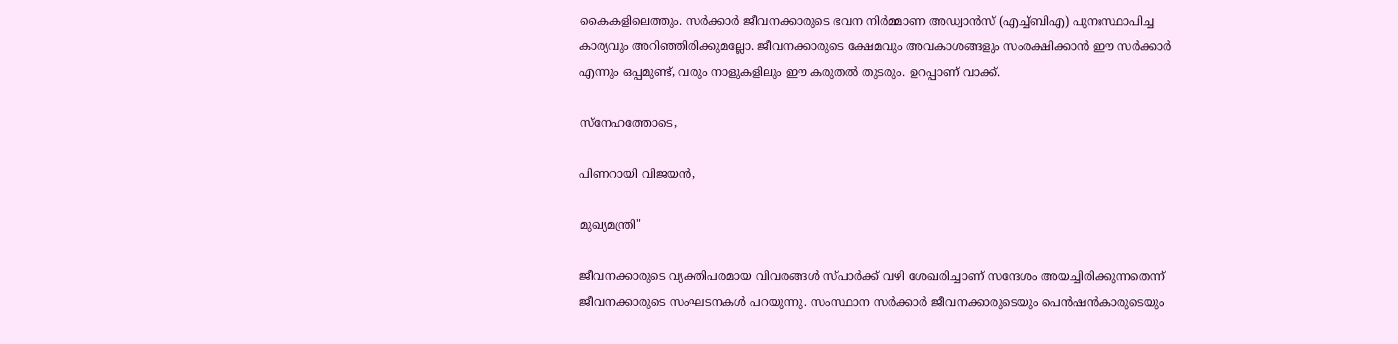കൈകളിലെത്തും. സർക്കാർ ജീവനക്കാരുടെ ഭവന നിർമ്മാണ അഡ്വാൻസ് (എച്ച്ബിഎ) പുനഃസ്ഥാപിച്ച കാര്യവും അറിഞ്ഞിരിക്കുമല്ലോ. ജീവനക്കാരുടെ ക്ഷേമവും അവകാശങ്ങളും സംരക്ഷിക്കാൻ ഈ സർക്കാർ എന്നും ഒപ്പമുണ്ട്, വരും നാളുകളിലും ഈ കരുതൽ തുടരും. ഉറപ്പാണ്‌ വാക്ക്.

സ്നേഹത്തോടെ,

പിണറായി വിജയൻ,

മുഖ്യമന്ത്രി"

ജീവനക്കാരുടെ വ്യക്തിപരമായ വിവരങ്ങൾ സ്പാർക്ക് വഴി ശേഖരിച്ചാണ് സന്ദേശം അയച്ചിരിക്കുന്നതെന്ന് ജീവനക്കാരുടെ സംഘടനകൾ പറയുന്നു. സംസ്ഥാന സർക്കാർ ജീവനക്കാരുടെയും പെൻഷൻകാരുടെയും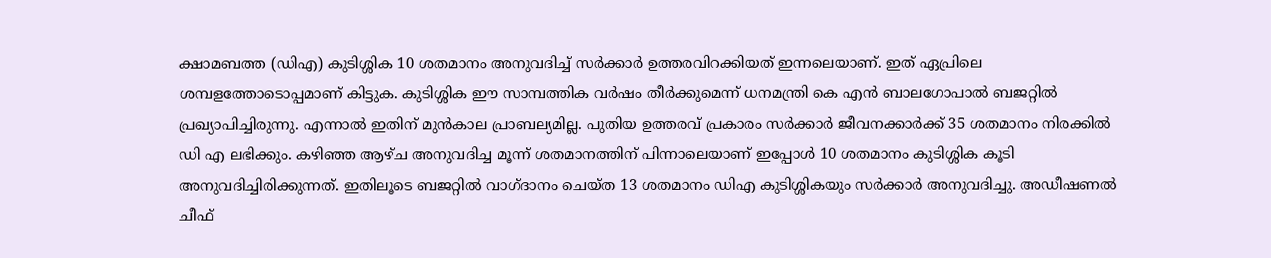ക്ഷാമബത്ത (ഡിഎ) കുടിശ്ശിക 10 ശതമാനം അനുവദിച്ച് സർക്കാർ ഉത്തരവിറക്കിയത് ഇന്നലെയാണ്. ഇത് ഏപ്രിലെ ശമ്പളത്തോടൊപ്പമാണ് കിട്ടുക. കുടിശ്ശിക ഈ സാമ്പത്തിക വര്‍ഷം തീര്‍ക്കുമെന്ന് ധനമന്ത്രി കെ എൻ ബാലഗോപാൽ ബജറ്റിൽ പ്രഖ്യാപിച്ചിരുന്നു. എന്നാൽ ഇതിന് മുന്‍കാല പ്രാബല്യമില്ല. പുതിയ ഉത്തരവ് പ്രകാരം സർക്കാർ ജീവനക്കാർക്ക് 35 ശതമാനം നിരക്കിൽ ഡി എ ലഭിക്കും. കഴിഞ്ഞ ആഴ്ച അനുവദിച്ച മൂന്ന് ശതമാനത്തിന് പിന്നാലെയാണ് ഇപ്പോൾ 10 ശതമാനം കുടിശ്ശിക കൂടി അനുവദിച്ചിരിക്കുന്നത്. ഇതിലൂടെ ബജറ്റിൽ വാഗ്ദാനം ചെയ്ത 13 ശതമാനം ഡിഎ കുടിശ്ശികയും സർക്കാർ അനുവദിച്ചു. അഡീഷണൽ ചീഫ്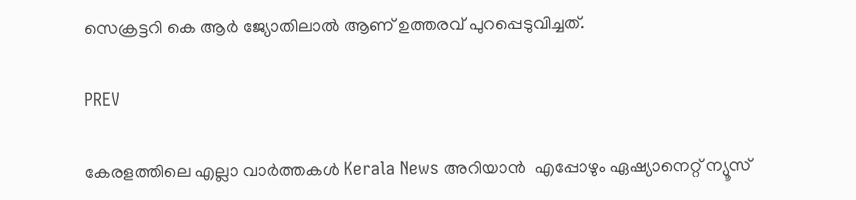സെക്രട്ടറി കെ ആർ ജ്യോതിലാൽ ആണ് ഉത്തരവ് പുറപ്പെടുവിച്ചത്.

PREV

കേരളത്തിലെ എല്ലാ വാർത്തകൾ Kerala News അറിയാൻ  എപ്പോഴും ഏഷ്യാനെറ്റ് ന്യൂസ്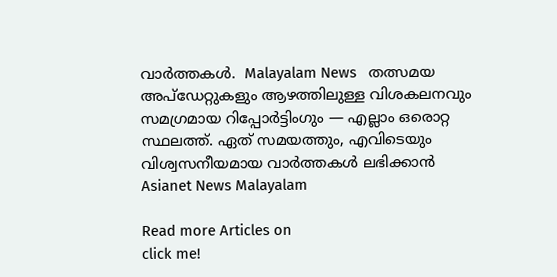വാർത്തകൾ.  Malayalam News   തത്സമയ അപ്‌ഡേറ്റുകളും ആഴത്തിലുള്ള വിശകലനവും സമഗ്രമായ റിപ്പോർട്ടിംഗും — എല്ലാം ഒരൊറ്റ സ്ഥലത്ത്. ഏത് സമയത്തും, എവിടെയും വിശ്വസനീയമായ വാർത്തകൾ ലഭിക്കാൻ Asianet News Malayalam

Read more Articles on
click me!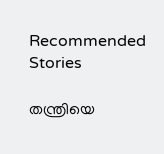Recommended Stories

തന്ത്രിയെ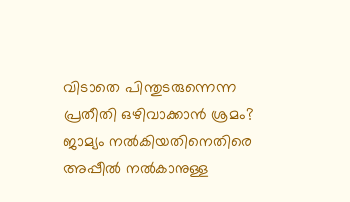വിടാതെ പിന്തുടരുന്നെന്ന പ്രതീതി ഒഴിവാക്കാൻ ശ്രമം? ജാമ്യം നൽകിയതിനെതിരെ അപ്പീൽ നൽകാനുള്ള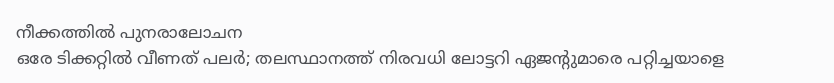നീക്കത്തിൽ പുനരാലോചന
ഒരേ ടിക്കറ്റിൽ വീണത് പലർ; തലസ്ഥാനത്ത് നിരവധി ലോട്ടറി ഏജൻ്റുമാരെ പറ്റിച്ചയാളെ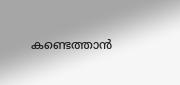കണ്ടെത്താൻ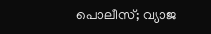പൊലീസ്; വ്യാജ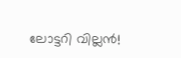ലോട്ടറി വില്ലൻ!